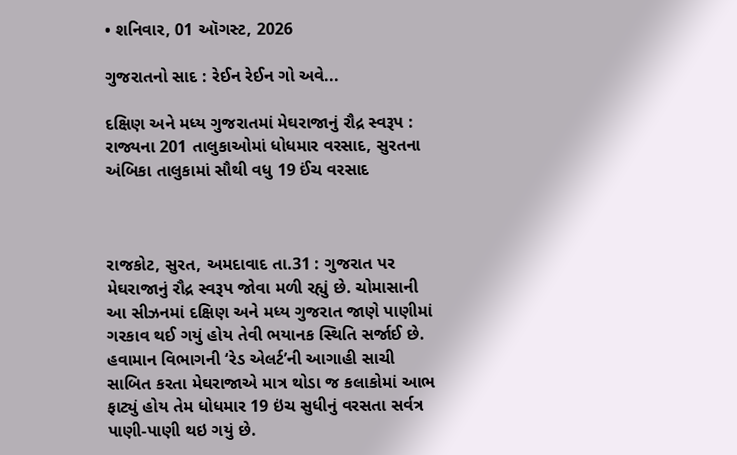• શનિવાર, 01 ઑગસ્ટ, 2026

ગુજરાતનો સાદ : રેઈન રેઈન ગો અવે...

દક્ષિણ અને મધ્ય ગુજરાતમાં મેઘરાજાનું રૌદ્ર સ્વરૂપ : રાજ્યના 201 તાલુકાઓમાં ધોધમાર વરસાદ, સુરતના અંબિકા તાલુકામાં સૌથી વધુ 19 ઈંચ વરસાદ



રાજકોટ, સુરત, અમદાવાદ તા.31 : ગુજરાત પર મેઘરાજાનું રૌદ્ર સ્વરૂપ જોવા મળી રહ્યું છે. ચોમાસાની આ સીઝનમાં દક્ષિણ અને મધ્ય ગુજરાત જાણે પાણીમાં ગરકાવ થઈ ગયું હોય તેવી ભયાનક સ્થિતિ સર્જાઈ છે. હવામાન વિભાગની ‘રેડ એલર્ટ’ની આગાહી સાચી સાબિત કરતા મેઘરાજાએ માત્ર થોડા જ કલાકોમાં આભ ફાટ્યું હોય તેમ ધોધમાર 19 ઇંચ સુધીનું વરસતા સર્વત્ર પાણી-પાણી થઇ ગયું છે.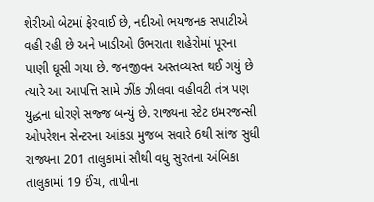શેરીઓ બેટમાં ફેરવાઈ છે, નદીઓ ભયજનક સપાટીએ વહી રહી છે અને ખાડીઓ ઉભરાતા શહેરોમાં પૂરના પાણી ઘૂસી ગયા છે. જનજીવન અસ્તવ્યસ્ત થઈ ગયું છે ત્યારે આ આપત્તિ સામે ઝીંક ઝીલવા વહીવટી તંત્ર પણ યુદ્ધના ધોરણે સજ્જ બન્યું છે. રાજ્યના સ્ટેટ ઇમરજન્સી ઓપરેશન સેન્ટરના આંકડા મુજબ સવારે 6થી સાંજ સુધી રાજ્યના 201 તાલુકામાં સૌથી વધુ સુરતના અંબિકા તાલુકામાં 19 ઈંચ, તાપીના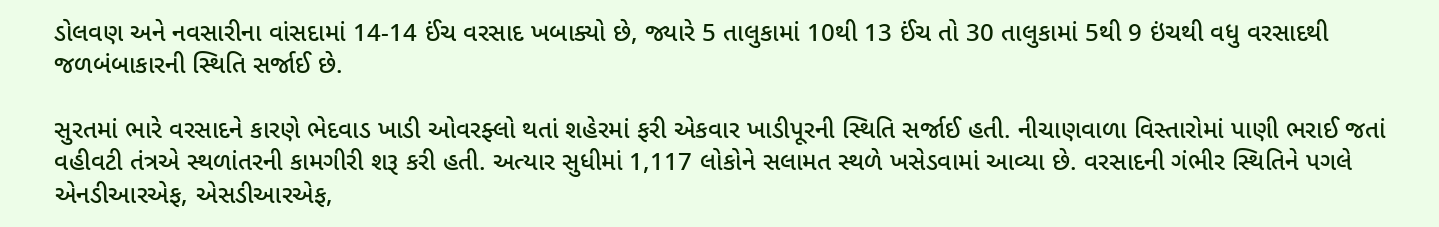ડોલવણ અને નવસારીના વાંસદામાં 14-14 ઈંચ વરસાદ ખબાક્યો છે, જ્યારે 5 તાલુકામાં 10થી 13 ઈંચ તો 30 તાલુકામાં 5થી 9 ઇંચથી વધુ વરસાદથી જળબંબાકારની સ્થિતિ સર્જાઈ છે.

સુરતમાં ભારે વરસાદને કારણે ભેદવાડ ખાડી ઓવરફ્લો થતાં શહેરમાં ફરી એકવાર ખાડીપૂરની સ્થિતિ સર્જાઈ હતી. નીચાણવાળા વિસ્તારોમાં પાણી ભરાઈ જતાં વહીવટી તંત્રએ સ્થળાંતરની કામગીરી શરૂ કરી હતી. અત્યાર સુધીમાં 1,117 લોકોને સલામત સ્થળે ખસેડવામાં આવ્યા છે. વરસાદની ગંભીર સ્થિતિને પગલે એનડીઆરએફ, એસડીઆરએફ,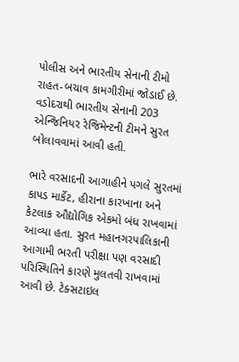પોલીસ અને ભારતીય સેનાની ટીમો રાહત-બચાવ કામગીરીમાં જોડાઈ છે. વડોદરાથી ભારતીય સેનાની 203 એન્જિનિયર રેજિમેન્ટની ટીમને સુરત બોલાવવામાં આવી હતી.

ભારે વરસાદની આગાહીને પગલે સુરતમાં કાપડ માર્કેટ, હીરાના કારખાના અને કેટલાક ઔદ્યોગિક એકમો બંધ રાખવામાં આવ્યા હતા. સુરત મહાનગરપાલિકાની આગામી ભરતી પરીક્ષા પણ વરસાદી પરિસ્થિતિને કારણે મુલતવી રાખવામાં આવી છે. ટેક્સટાઇલ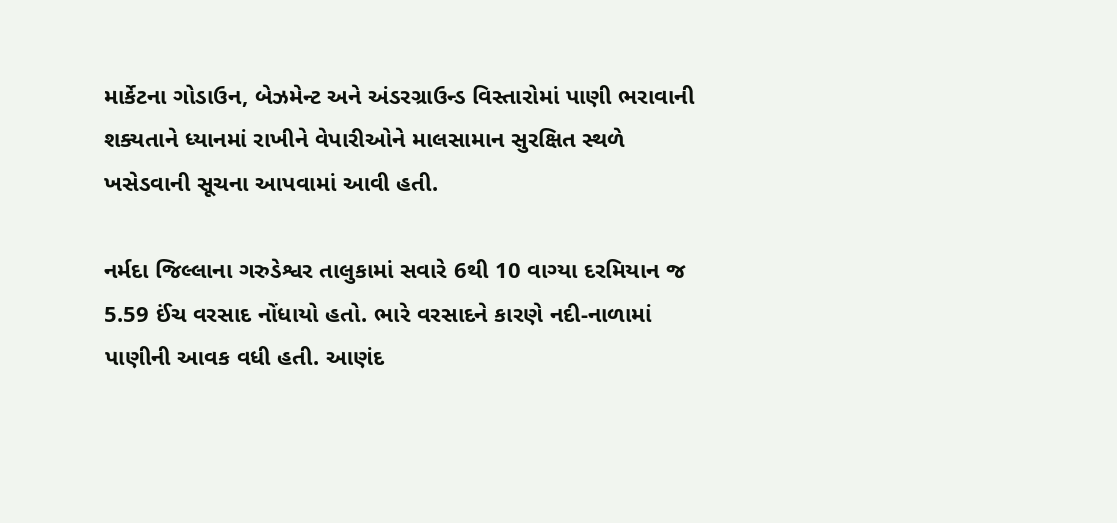માર્કેટના ગોડાઉન, બેઝમેન્ટ અને અંડરગ્રાઉન્ડ વિસ્તારોમાં પાણી ભરાવાની શક્યતાને ધ્યાનમાં રાખીને વેપારીઓને માલસામાન સુરક્ષિત સ્થળે ખસેડવાની સૂચના આપવામાં આવી હતી.

નર્મદા જિલ્લાના ગરુડેશ્વર તાલુકામાં સવારે 6થી 10 વાગ્યા દરમિયાન જ 5.59 ઈંચ વરસાદ નોંધાયો હતો. ભારે વરસાદને કારણે નદી-નાળામાં પાણીની આવક વધી હતી. આણંદ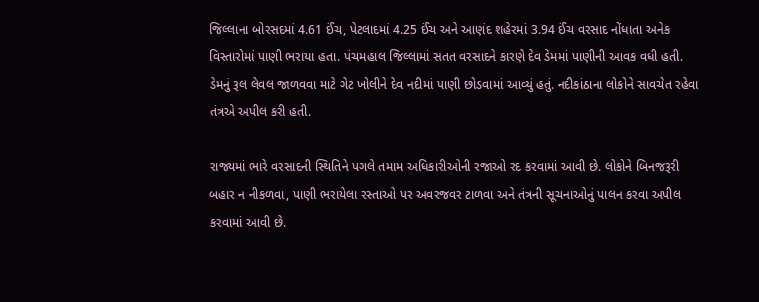જિલ્લાના બોરસદમાં 4.61 ઈંચ, પેટલાદમાં 4.25 ઈંચ અને આણંદ શહેરમાં 3.94 ઈંચ વરસાદ નોંધાતા અનેક વિસ્તારોમાં પાણી ભરાયા હતા. પંચમહાલ જિલ્લામાં સતત વરસાદને કારણે દેવ ડેમમાં પાણીની આવક વધી હતી. ડેમનું રૂલ લેવલ જાળવવા માટે ગેટ ખોલીને દેવ નદીમાં પાણી છોડવામાં આવ્યું હતું. નદીકાંઠાના લોકોને સાવચેત રહેવા તંત્રએ અપીલ કરી હતી.

રાજ્યમાં ભારે વરસાદની સ્થિતિને પગલે તમામ અધિકારીઓની રજાઓ રદ કરવામાં આવી છે. લોકોને બિનજરૂરી બહાર ન નીકળવા, પાણી ભરાયેલા રસ્તાઓ પર અવરજવર ટાળવા અને તંત્રની સૂચનાઓનું પાલન કરવા અપીલ કરવામાં આવી છે.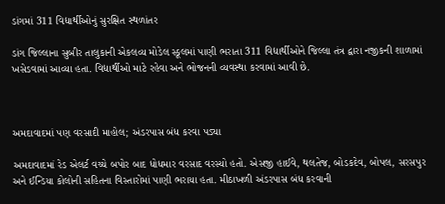ડાંગમાં 311 વિદ્યાર્થીઓનું સુરક્ષિત સ્થળાંતર

ડાંગ જિલ્લાના સુબીર તાલુકાની એકલવ્ય મોડેલ સ્કૂલમાં પાણી ભરાતા 311 વિદ્યાર્થીઓને જિલ્લા તંત્ર દ્વારા નજીકની શાળામાં ખસેડવામાં આવ્યા હતા. વિદ્યાર્થીઓ માટે રહેવા અને ભોજનની વ્યવસ્થા કરવામાં આવી છે.



અમદાવાદમાં પણ વરસાદી માહોલ; અંડરપાસ બંધ કરવા પડ્યા

અમદાવાદમાં રેડ એલર્ટ વચ્ચે બપોર બાદ ધોધમાર વરસાદ વરસ્યો હતો. એસજી હાઈવે, થલતેજ, બોડકદેવ, બોપલ, સરસપુર અને ઈન્ડિયા કોલોની સહિતના વિસ્તારોમાં પાણી ભરાયા હતા. મીઠાખળી અંડરપાસ બંધ કરવાની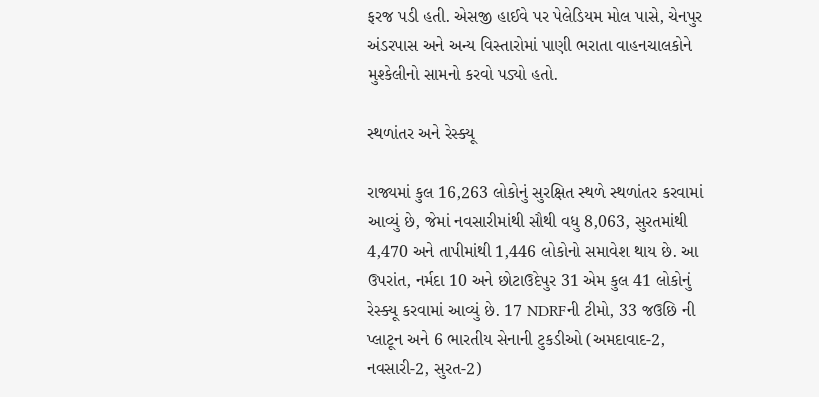ફરજ પડી હતી. એસજી હાઈવે પર પેલેડિયમ મોલ પાસે, ચેનપુર અંડરપાસ અને અન્ય વિસ્તારોમાં પાણી ભરાતા વાહનચાલકોને મુશ્કેલીનો સામનો કરવો પડ્યો હતો.

સ્થળાંતર અને રેસ્ક્યૂ

રાજ્યમાં કુલ 16,263 લોકોનું સુરક્ષિત સ્થળે સ્થળાંતર કરવામાં આવ્યું છે, જેમાં નવસારીમાંથી સૌથી વધુ 8,063, સુરતમાંથી 4,470 અને તાપીમાંથી 1,446 લોકોનો સમાવેશ થાય છે. આ ઉપરાંત, નર્મદા 10 અને છોટાઉદેપુર 31 એમ કુલ 41 લોકોનું રેસ્ક્યૂ કરવામાં આવ્યું છે. 17 NDRFની ટીમો, 33 જઉછિ ની પ્લાટૂન અને 6 ભારતીય સેનાની ટુકડીઓ (અમદાવાદ-2, નવસારી-2, સુરત-2)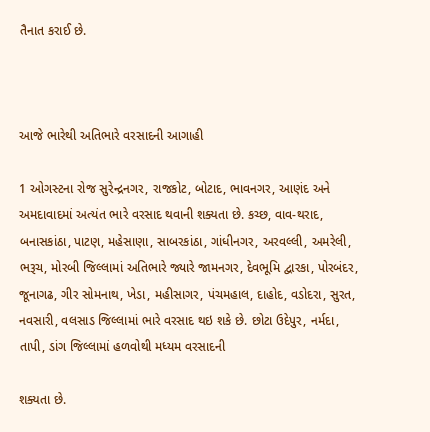તૈનાત કરાઈ છે.



આજે ભારેથી અતિભારે વરસાદની આગાહી

1 ઓગસ્ટના રોજ સુરેન્દ્રનગર, રાજકોટ, બોટાદ, ભાવનગર, આણંદ અને અમદાવાદમાં અત્યંત ભારે વરસાદ થવાની શક્યતા છે. કચ્છ, વાવ-થરાદ, બનાસકાંઠા, પાટણ, મહેસાણા, સાબરકાંઠા, ગાંધીનગર, અરવલ્લી, અમરેલી, ભરૂચ, મોરબી જિલ્લામાં અતિભારે જ્યારે જામનગર, દેવભૂમિ દ્વારકા, પોરબંદર, જૂનાગઢ, ગીર સોમનાથ, ખેડા, મહીસાગર, પંચમહાલ, દાહોદ, વડોદરા, સુરત, નવસારી, વલસાડ જિલ્લામાં ભારે વરસાદ થઇ શકે છે. છોટા ઉદેપુર, નર્મદા, તાપી, ડાંગ જિલ્લામાં હળવોથી મધ્યમ વરસાદની

શક્યતા છે.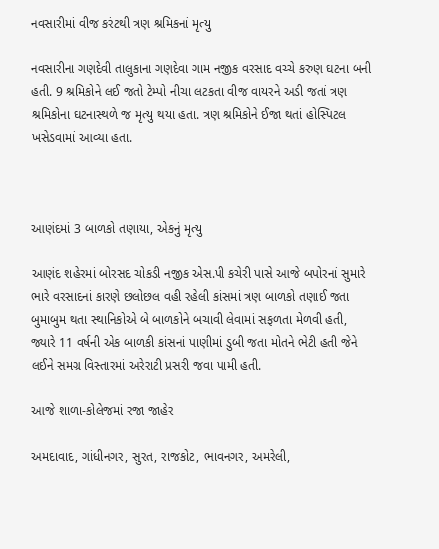નવસારીમાં વીજ કરંટથી ત્રણ શ્રમિકનાં મૃત્યુ

નવસારીના ગણદેવી તાલુકાના ગણદેવા ગામ નજીક વરસાદ વચ્ચે કરુણ ઘટના બની હતી. 9 શ્રમિકોને લઈ જતો ટેમ્પો નીચા લટકતા વીજ વાયરને અડી જતાં ત્રણ શ્રમિકોના ઘટનાસ્થળે જ મૃત્યુ થયા હતા. ત્રણ શ્રમિકોને ઈજા થતાં હોસ્પિટલ ખસેડવામાં આવ્યા હતા.



આણંદમાં 3 બાળકો તણાયા, એકનું મૃત્યુ

આણંદ શહેરમાં બોરસદ ચોકડી નજીક એસ.પી કચેરી પાસે આજે બપોરનાં સુમારે ભારે વરસાદનાં કારણે છલોછલ વહી રહેલી કાંસમાં ત્રણ બાળકો તણાઈ જતા બુમાબુમ થતા સ્થાનિકોએ બે બાળકોને બચાવી લેવામાં સફળતા મેળવી હતી, જ્યારે 11 વર્ષની એક બાળકી કાંસનાં પાણીમાં ડુબી જતા મોતને ભેટી હતી જેને લઈને સમગ્ર વિસ્તારમાં અરેરાટી પ્રસરી જવા પામી હતી.

આજે શાળા-કોલેજમાં રજા જાહેર

અમદાવાદ, ગાંધીનગર, સુરત, રાજકોટ, ભાવનગર, અમરેલી,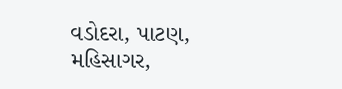વડોદરા, પાટણ, મહિસાગર,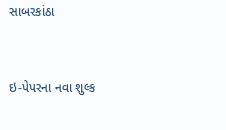સાબરકાંઠા



ઇ-પેપરના નવા શુલ્ક